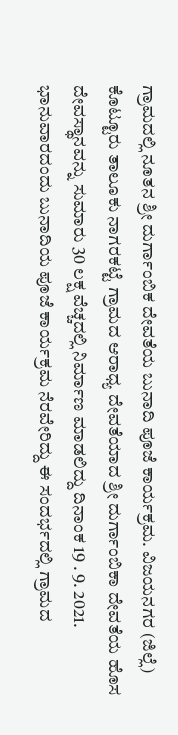ಗ್ರಾಮದಲ್ಲಿ ನೂತನ ಶ್ರೀ ದುರ್ಗಾಂಬಿಕ ದೇವತೆಯ ಬುನಾದಿ ಪೂಜೆ ಕಾರ್ಯಕ್ರಮ. ವಿಜಯನಗರ (ಜಿಲ್ಲೆ) ಕೊಟ್ಟೂರು ತಾಲೂಕು ನಾಗರಕಟ್ಟೆ ಗ್ರಾಮದ ಆರಾಧ್ಯ ದೇವತೆಯಾದ ಶ್ರೀ ದುರ್ಗಾಂಬಿಕಾ ದೇವತೆಯ ಹೊಸ ದೇವಸ್ಥಾನವನ್ನು ಸುಮಾರು 30 ಲಕ್ಷ ವೆಚ್ಚದಲ್ಲಿ ನಿರ್ಮಾಣ ಮಾಡಲಿದ್ದು ದಿನಾಂಕ 19 . 9. 2021. ಭಾನುವಾರದಂದು ಬುನಾದಿಯ ಪೂಜೆ ಕಾರ್ಯಕ್ರಮ ನೆರವೇರಿದ್ದು ಈ ಸಂದರ್ಭದಲ್ಲಿ ಗ್ರಾಮದ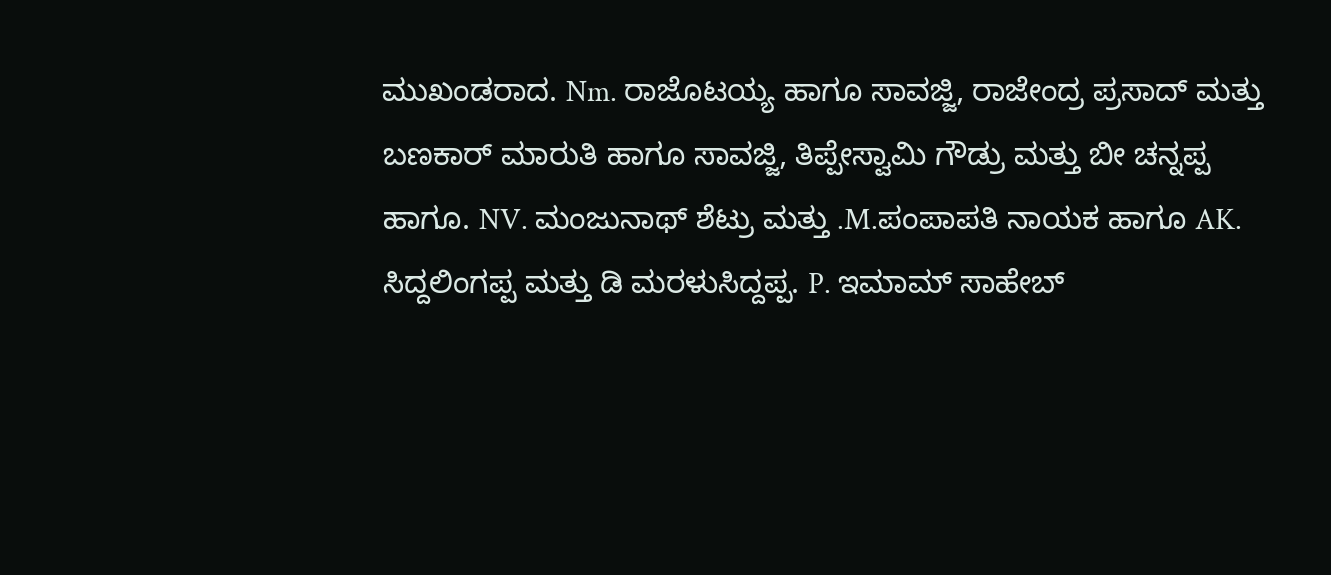ಮುಖಂಡರಾದ. Nm. ರಾಜೊಟಯ್ಯ ಹಾಗೂ ಸಾವಜ್ಜಿ, ರಾಜೇಂದ್ರ ಪ್ರಸಾದ್ ಮತ್ತು ಬಣಕಾರ್ ಮಾರುತಿ ಹಾಗೂ ಸಾವಜ್ಜಿ, ತಿಪ್ಪೇಸ್ವಾಮಿ ಗೌಡ್ರು ಮತ್ತು ಬೀ ಚನ್ನಪ್ಪ ಹಾಗೂ. NV. ಮಂಜುನಾಥ್ ಶೆಟ್ರು ಮತ್ತು .M.ಪಂಪಾಪತಿ ನಾಯಕ ಹಾಗೂ AK. ಸಿದ್ದಲಿಂಗಪ್ಪ ಮತ್ತು ಡಿ ಮರಳುಸಿದ್ದಪ್ಪ. P. ಇಮಾಮ್ ಸಾಹೇಬ್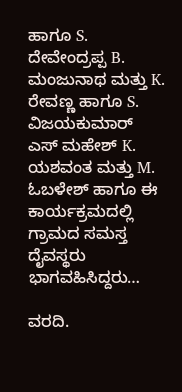ಹಾಗೂ S. ದೇವೇಂದ್ರಪ್ಪ B. ಮಂಜುನಾಥ ಮತ್ತು K. ರೇವಣ್ಣ ಹಾಗೂ S. ವಿಜಯಕುಮಾರ್ ಎಸ್ ಮಹೇಶ್ K. ಯಶವಂತ ಮತ್ತು M. ಓಬಳೇಶ್ ಹಾಗೂ ಈ ಕಾರ್ಯಕ್ರಮದಲ್ಲಿ ಗ್ರಾಮದ ಸಮಸ್ತ ದೈವಸ್ಥರು ಭಾಗವಹಿಸಿದ್ದರು…

ವರದಿ.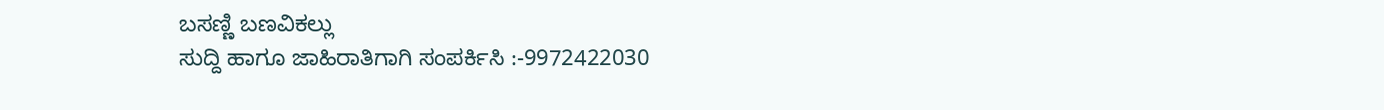ಬಸಣ್ಣಿ ಬಣವಿಕಲ್ಲು
ಸುದ್ದಿ ಹಾಗೂ ಜಾಹಿರಾತಿಗಾಗಿ ಸಂಪರ್ಕಿಸಿ :-9972422030